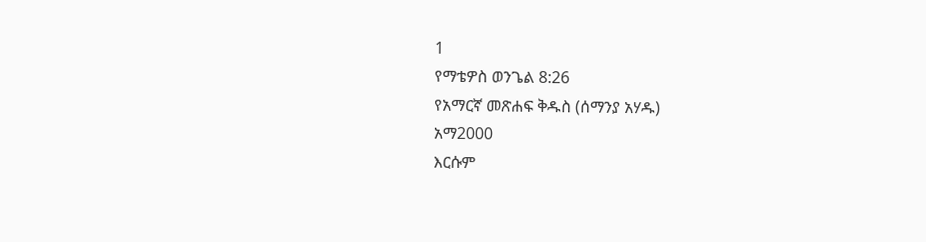1
የማቴዎስ ወንጌል 8:26
የአማርኛ መጽሐፍ ቅዱስ (ሰማንያ አሃዱ)
አማ2000
እርሱም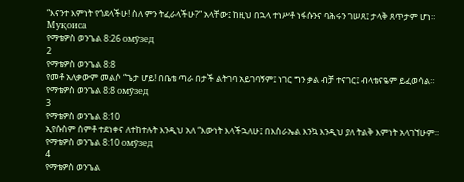“እናንተ እምነት የጎደላችሁ! ስለ ምን ትፈራላችሁ?” አላቸው፤ ከዚህ በኋላ ተነሥቶ ነፋሱንና ባሕሩን ገሠጸ፤ ታላቅ ጸጥታም ሆነ።
Муқоиса
የማቴዎስ ወንጌል 8:26 омӯзед
2
የማቴዎስ ወንጌል 8:8
የመቶ አለቃውም መልሶ “ጌታ ሆይ! በቤቴ ጣራ በታች ልትገባ አይገባኝም፤ ነገር ግን ቃል ብቻ ተናገር፤ ብላቴናዬም ይፈወሳል።
የማቴዎስ ወንጌል 8:8 омӯзед
3
የማቴዎስ ወንጌል 8:10
ኢየሱስም ሰምቶ ተደነቀና ለተከተሉት እንዲህ አለ “እውነት እላችኋለሁ፤ በእስራኤል እንኳ እንዲህ ያለ ትልቅ እምነት አላገኘሁም።
የማቴዎስ ወንጌል 8:10 омӯзед
4
የማቴዎስ ወንጌል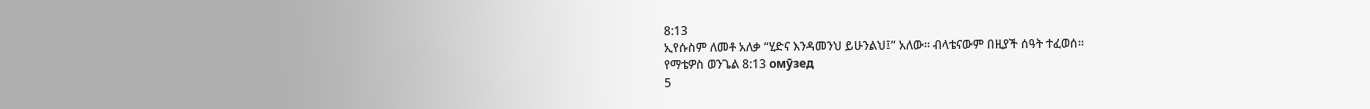8:13
ኢየሱስም ለመቶ አለቃ “ሂድና እንዳመንህ ይሁንልህ፤” አለው። ብላቴናውም በዚያች ሰዓት ተፈወሰ።
የማቴዎስ ወንጌል 8:13 омӯзед
5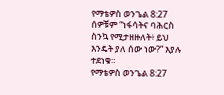የማቴዎስ ወንጌል 8:27
ሰዎቹም “ነፋሳትና ባሕርስ ስንኳ የሚታዘዙለት፥ ይህ እንዴት ያለ ሰው ነው?” እያሉ ተደነቁ።
የማቴዎስ ወንጌል 8:27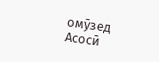омӯзед
Асосӣ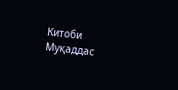Китоби Муқаддас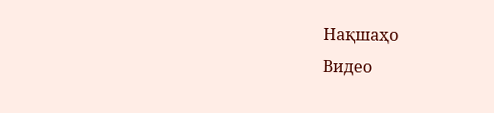Нақшаҳо
Видео